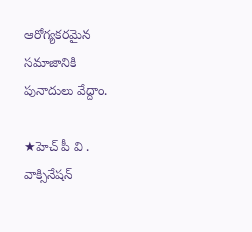ఆరోగ్యకరమైన సమాజానికి పునాదులు వేద్దాం.

★హెచ్ పీ వి . వాక్సినేషన్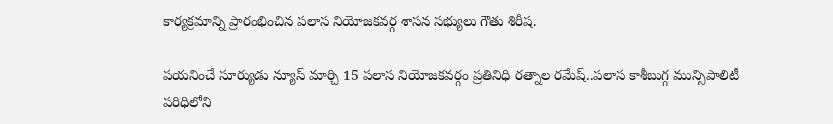కార్యక్రమాన్ని ప్రారంభించిన పలాస నియోజకవర్గ శాసన సభ్యులు గౌతు శిరీష.

పయనించే సూర్యుడు న్యూస్ మార్చి 15 పలాస నియోజకవర్గం ప్రతినిధి రత్నాల రమేష్..పలాస కాశీబుగ్గ మున్సిపాలిటీ పరిధిలోని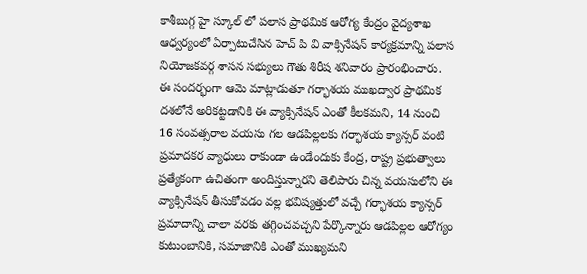కాశీబుగ్గ హై స్కూల్ లో పలాస ప్రాథమిక ఆరోగ్య కేంద్రం వైద్యశాఖ ఆధ్వర్యంలో ఏర్పాటుచేసిన హెచ్ పి వి వాక్సినేషన్ కార్యక్రమాన్ని పలాస నియోజకవర్గ శాసన సభ్యులు గౌతు శిరీష శనివారం ప్రారంభించారు. ఈ సందర్భంగా ఆమె మాట్లాడుతూ గర్భాశయ ముఖద్వార ప్రాథమిక దశలోనే అరికట్టడానికి ఈ వ్యాక్సినేషన్ ఎంతో కీలకమని, 14 నుంచి 16 సంవత్సరాల వయసు గల ఆడపిల్లలకు గర్భాశయ క్యాన్సర్ వంటి ప్రమాదకర వ్యాధులు రాకుండా ఉండేందుకు కేంద్ర, రాష్ట్ర ప్రభుత్వాలు ప్రత్యేకంగా ఉచితంగా అందిస్తున్నారని తెలిపారు చిన్న వయసులోని ఈ వ్యాక్సినేషన్ తీసుకోవడం వల్ల భవిష్యత్తులో వచ్చే గర్భాశయ క్యాన్సర్ ప్రమాదాన్ని చాలా వరకు తగ్గించవచ్చని పేర్కొన్నారు ఆడపిల్లల ఆరోగ్యం కుటుంబానికి, సమాజానికి ఎంతో ముఖ్యమని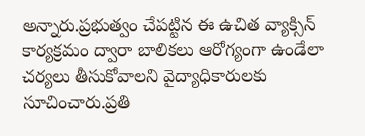అన్నారు.ప్రభుత్వం చేపట్టిన ఈ ఉచిత వ్యాక్సిన్ కార్యక్రమం ద్వారా బాలికలు ఆరోగ్యంగా ఉండేలా చర్యలు తీసుకోవాలని వైద్యాధికారులకు సూచించారు.ప్రతి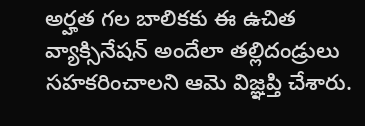అర్హత గల బాలికకు ఈ ఉచిత వ్యాక్సినేషన్ అందేలా తల్లిదండ్రులు సహకరించాలని ఆమె విజ్ఞప్తి చేశారు.